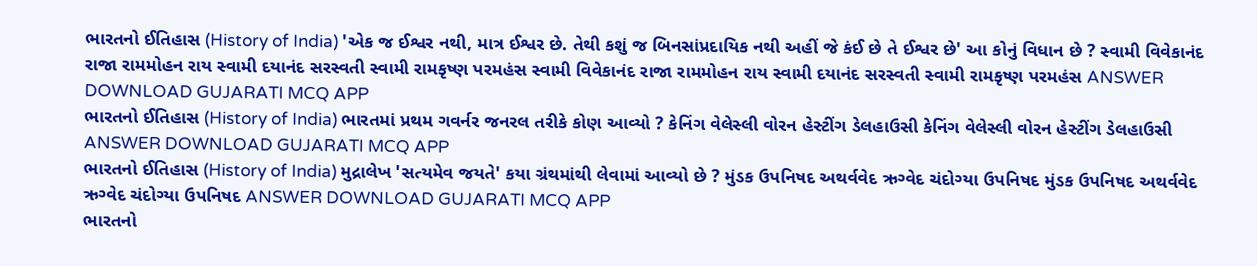ભારતનો ઈતિહાસ (History of India) 'એક જ ઈશ્વર નથી, માત્ર ઈશ્વર છે. તેથી કશું જ બિનસાંપ્રદાયિક નથી અહીં જે કંઈ છે તે ઈશ્વર છે' આ કોનું વિધાન છે ? સ્વામી વિવેકાનંદ રાજા રામમોહન રાય સ્વામી દયાનંદ સરસ્વતી સ્વામી રામકૃષ્ણ પરમહંસ સ્વામી વિવેકાનંદ રાજા રામમોહન રાય સ્વામી દયાનંદ સરસ્વતી સ્વામી રામકૃષ્ણ પરમહંસ ANSWER DOWNLOAD GUJARATI MCQ APP
ભારતનો ઈતિહાસ (History of India) ભારતમાં પ્રથમ ગવર્નર જનરલ તરીકે કોણ આવ્યો ? કેનિંગ વેલેસ્લી વોરન હેસ્ટીંગ ડેલહાઉસી કેનિંગ વેલેસ્લી વોરન હેસ્ટીંગ ડેલહાઉસી ANSWER DOWNLOAD GUJARATI MCQ APP
ભારતનો ઈતિહાસ (History of India) મુદ્રાલેખ 'સત્યમેવ જયતે' કયા ગ્રંથમાંથી લેવામાં આવ્યો છે ? મુંડક ઉપનિષદ અથર્વવેદ ઋગ્વેદ ચંદોગ્યા ઉપનિષદ મુંડક ઉપનિષદ અથર્વવેદ ઋગ્વેદ ચંદોગ્યા ઉપનિષદ ANSWER DOWNLOAD GUJARATI MCQ APP
ભારતનો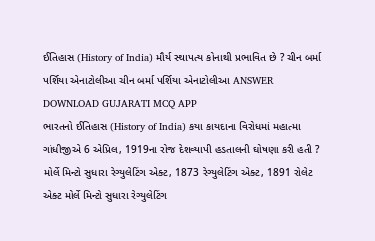ઈતિહાસ (History of India) મૌર્ય સ્થાપત્ય કોનાથી પ્રભાવિત છે ? ચીન બર્મા પર્શિયા એનાટોલીઆ ચીન બર્મા પર્શિયા એનાટોલીઆ ANSWER DOWNLOAD GUJARATI MCQ APP
ભારતનો ઈતિહાસ (History of India) કયા કાયદાના વિરોધમાં મહાત્મા ગાંધીજીએ 6 એપ્રિલ, 1919ના રોજ દેશવ્યાપી હડતાલની ઘોષણા કરી હતી ? મોર્લે મિન્ટો સુધારા રેગ્યુલેટિંગ એક્ટ, 1873 રેગ્યુલેટિંગ એક્ટ, 1891 રોલેટ એક્ટ મોર્લે મિન્ટો સુધારા રેગ્યુલેટિંગ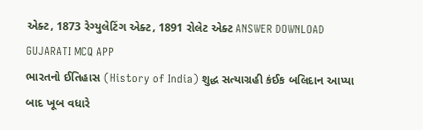એક્ટ, 1873 રેગ્યુલેટિંગ એક્ટ, 1891 રોલેટ એક્ટ ANSWER DOWNLOAD GUJARATI MCQ APP
ભારતનો ઈતિહાસ (History of India) શુદ્ધ સત્યાગ્રહી કંઈક બલિદાન આપ્યા બાદ ખૂબ વધારે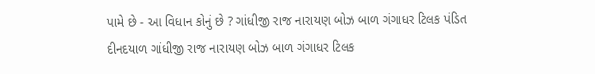પામે છે - આ વિધાન કોનું છે ? ગાંધીજી રાજ નારાયણ બોઝ બાળ ગંગાધર ટિલક પંડિત દીનદયાળ ગાંધીજી રાજ નારાયણ બોઝ બાળ ગંગાધર ટિલક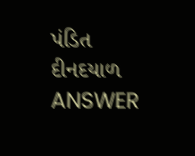પંડિત દીનદયાળ ANSWER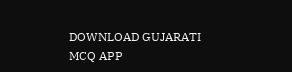DOWNLOAD GUJARATI MCQ APP